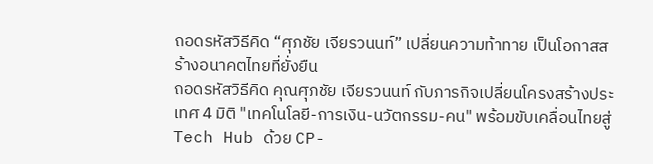ถอดรหัสวิธีคิด “ศุภชัย เจียรวนนท์” เปลี่ยนความท้าทาย เป็นโอกาสสร้างอนาคตไทยที่ยั่งยืน
ถอดรหัสวิธีคิด คุณศุภชัย เจียรวนนท์ กับภารกิจเปลี่ยนโครงสร้างประเทศ 4 มิติ "เทคโนโลยี-การเงิน-นวัตกรรม-คน" พร้อมขับเคลื่อนไทยสู่ Tech Hub ด้วย CP-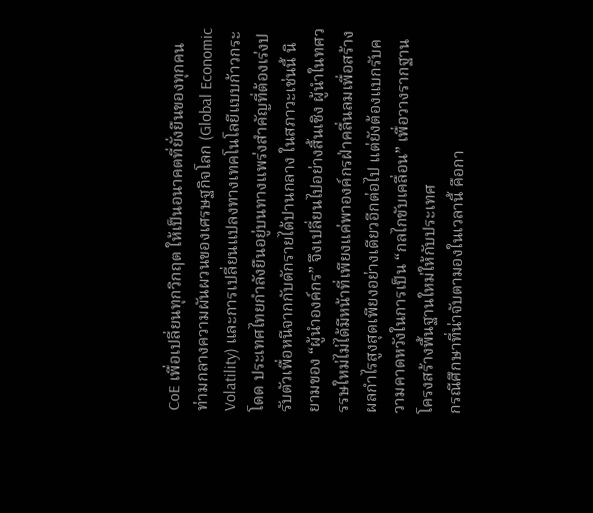CoE เพื่อเปลี่ยนทุกวิกฤต ให้เป็นอนาคตที่ยั่งยืนของทุกคน
ท่ามกลางความผันผวนของเศรษฐกิจโลก (Global Economic Volatility) และการเปลี่ยนแปลงทางเทคโนโลยีแบบก้าวกระโดด ประเทศไทยกำลังยืนอยู่บนทางแพร่งสำคัญที่ต้องเร่งปรับตัวเพื่อหนีจากกับดักรายได้ปานกลาง ในสภาวะเช่นนี้ นิยามของ “ผู้นำองค์กร” จึงเปลี่ยนไปอย่างสิ้นเชิง ผู้นำในทศวรรษใหม่ไม่ได้มีหน้าที่เพียงแค่พาองค์กรฝ่าคลื่นลมเพื่อสร้างผลกำไรสูงสุดเพียงอย่างเดียวอีกต่อไป แต่ยังต้องแบกรับความคาดหวังในการเป็น “กลไกขับเคลื่อน” เพื่อวางรากฐานโครงสร้างพื้นฐานใหม่ให้กับประเทศ
กรณีศึกษาที่น่าจับตามองในเวลานี้ คือกา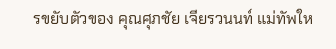รขยับตัวของ คุณศุภชัย เจียรวนนท์ แม่ทัพให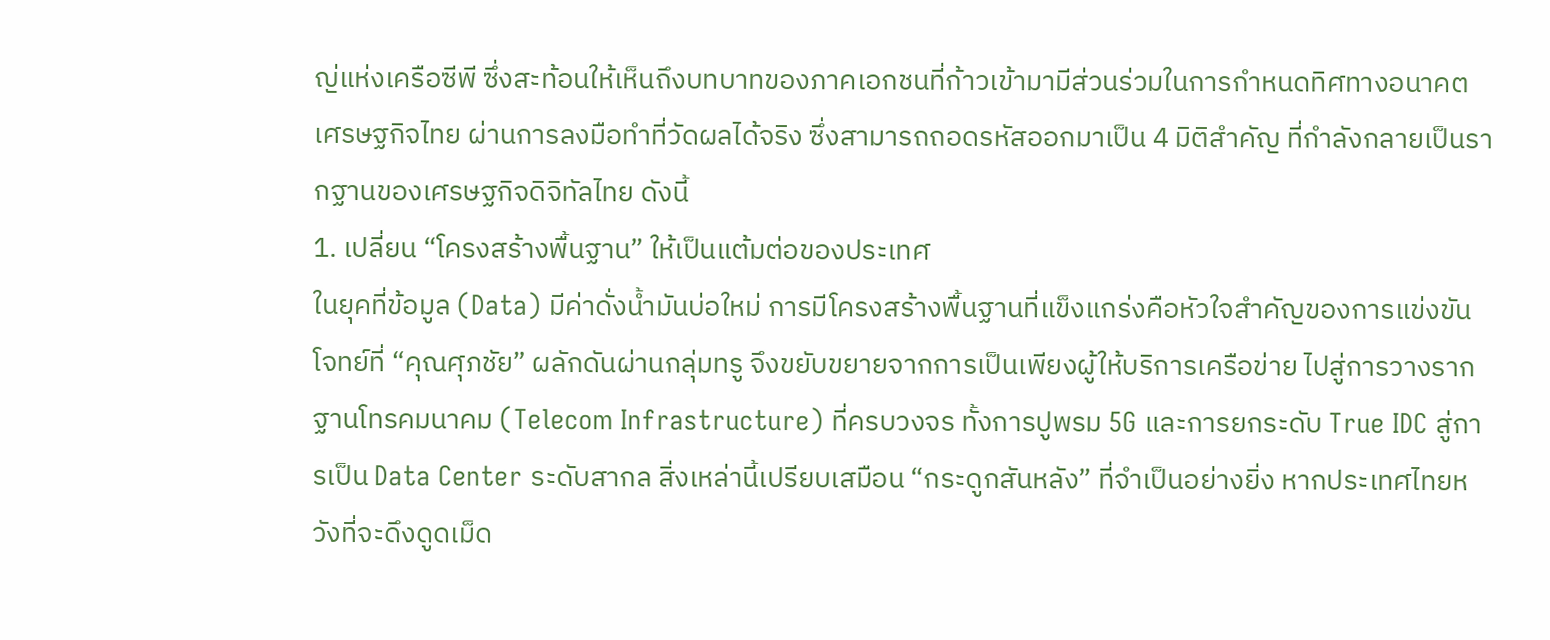ญ่แห่งเครือซีพี ซึ่งสะท้อนให้เห็นถึงบทบาทของภาคเอกชนที่ก้าวเข้ามามีส่วนร่วมในการกำหนดทิศทางอนาคตเศรษฐกิจไทย ผ่านการลงมือทำที่วัดผลได้จริง ซึ่งสามารถถอดรหัสออกมาเป็น 4 มิติสำคัญ ที่กำลังกลายเป็นรากฐานของเศรษฐกิจดิจิทัลไทย ดังนี้
1. เปลี่ยน “โครงสร้างพื้นฐาน” ให้เป็นแต้มต่อของประเทศ
ในยุคที่ข้อมูล (Data) มีค่าดั่งน้ำมันบ่อใหม่ การมีโครงสร้างพื้นฐานที่แข็งแกร่งคือหัวใจสำคัญของการแข่งขัน โจทย์ที่ “คุณศุภชัย” ผลักดันผ่านกลุ่มทรู จึงขยับขยายจากการเป็นเพียงผู้ให้บริการเครือข่าย ไปสู่การวางรากฐานโทรคมนาคม (Telecom Infrastructure) ที่ครบวงจร ทั้งการปูพรม 5G และการยกระดับ True IDC สู่การเป็น Data Center ระดับสากล สิ่งเหล่านี้เปรียบเสมือน “กระดูกสันหลัง” ที่จำเป็นอย่างยิ่ง หากประเทศไทยหวังที่จะดึงดูดเม็ด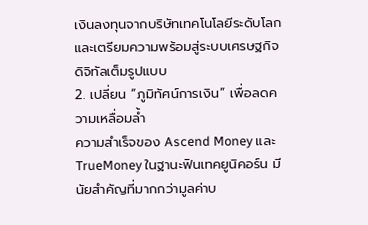เงินลงทุนจากบริษัทเทคโนโลยีระดับโลก และเตรียมความพร้อมสู่ระบบเศรษฐกิจดิจิทัลเต็มรูปแบบ
2. เปลี่ยน “ภูมิทัศน์การเงิน” เพื่อลดความเหลื่อมล้ำ
ความสำเร็จของ Ascend Money และ TrueMoney ในฐานะฟินเทคยูนิคอร์น มีนัยสำคัญที่มากกว่ามูลค่าบ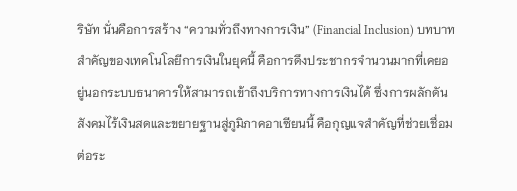ริษัท นั่นคือการสร้าง “ความทั่วถึงทางการเงิน” (Financial Inclusion) บทบาทสำคัญของเทคโนโลยีการเงินในยุคนี้ คือการดึงประชากรจำนวนมากที่เคยอยู่นอกระบบธนาคารให้สามารถเข้าถึงบริการทางการเงินได้ ซึ่งการผลักดันสังคมไร้เงินสดและขยายฐานสู่ภูมิภาคอาเซียนนี้ คือกุญแจสำคัญที่ช่วยเชื่อมต่อระ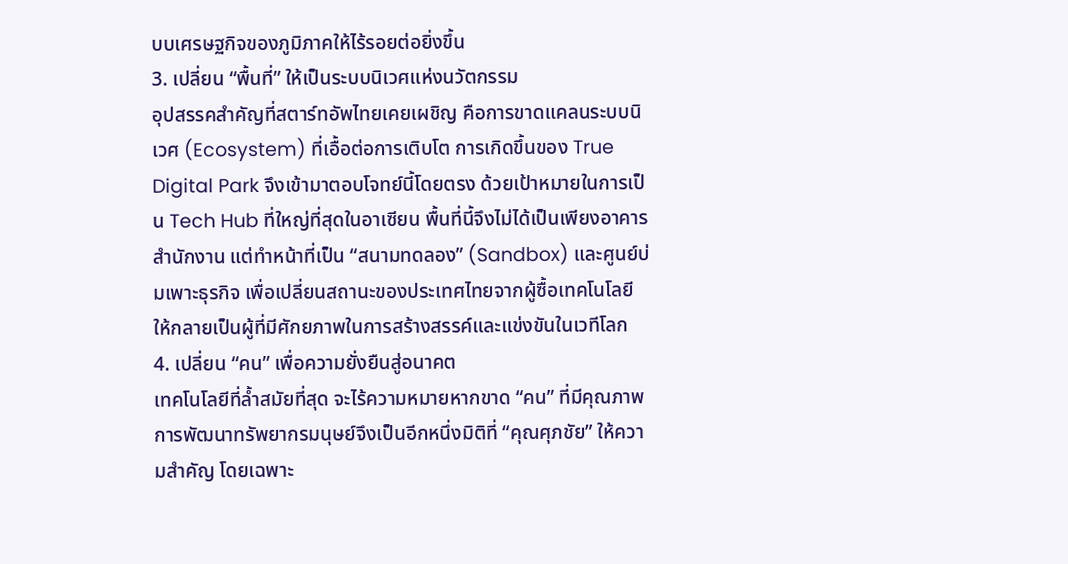บบเศรษฐกิจของภูมิภาคให้ไร้รอยต่อยิ่งขึ้น
3. เปลี่ยน “พื้นที่” ให้เป็นระบบนิเวศแห่งนวัตกรรม
อุปสรรคสำคัญที่สตาร์ทอัพไทยเคยเผชิญ คือการขาดแคลนระบบนิเวศ (Ecosystem) ที่เอื้อต่อการเติบโต การเกิดขึ้นของ True Digital Park จึงเข้ามาตอบโจทย์นี้โดยตรง ด้วยเป้าหมายในการเป็น Tech Hub ที่ใหญ่ที่สุดในอาเซียน พื้นที่นี้จึงไม่ได้เป็นเพียงอาคารสำนักงาน แต่ทำหน้าที่เป็น “สนามทดลอง” (Sandbox) และศูนย์บ่มเพาะธุรกิจ เพื่อเปลี่ยนสถานะของประเทศไทยจากผู้ซื้อเทคโนโลยี ให้กลายเป็นผู้ที่มีศักยภาพในการสร้างสรรค์และแข่งขันในเวทีโลก
4. เปลี่ยน “คน” เพื่อความยั่งยืนสู่อนาคต
เทคโนโลยีที่ล้ำสมัยที่สุด จะไร้ความหมายหากขาด “คน” ที่มีคุณภาพ การพัฒนาทรัพยากรมนุษย์จึงเป็นอีกหนึ่งมิติที่ “คุณศุภชัย” ให้ความสำคัญ โดยเฉพาะ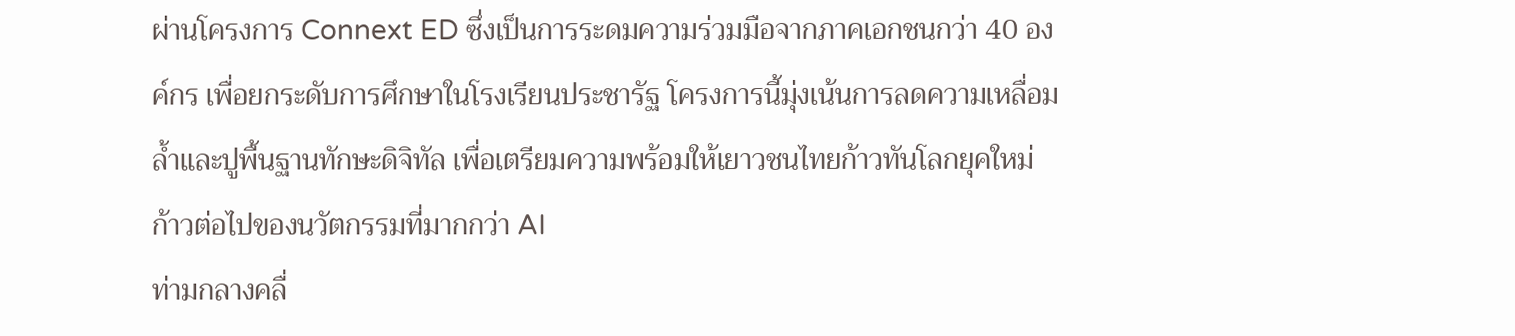ผ่านโครงการ Connext ED ซึ่งเป็นการระดมความร่วมมือจากภาคเอกชนกว่า 40 องค์กร เพื่อยกระดับการศึกษาในโรงเรียนประชารัฐ โครงการนี้มุ่งเน้นการลดความเหลื่อมล้ำและปูพื้นฐานทักษะดิจิทัล เพื่อเตรียมความพร้อมให้เยาวชนไทยก้าวทันโลกยุคใหม่
ก้าวต่อไปของนวัตกรรมที่มากกว่า AI
ท่ามกลางคลื่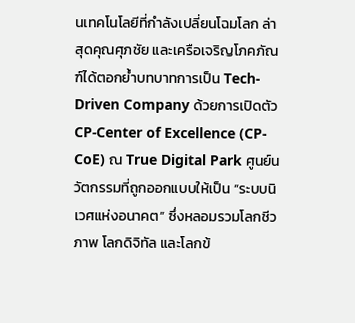นเทคโนโลยีที่กำลังเปลี่ยนโฉมโลก ล่าสุดคุณศุภชัย และเครือเจริญโภคภัณฑ์ได้ตอกย้ำบทบาทการเป็น Tech-Driven Company ด้วยการเปิดตัว CP-Center of Excellence (CP-CoE) ณ True Digital Park ศูนย์นวัตกรรมที่ถูกออกแบบให้เป็น “ระบบนิเวศแห่งอนาคต” ซึ่งหลอมรวมโลกชีวภาพ โลกดิจิทัล และโลกข้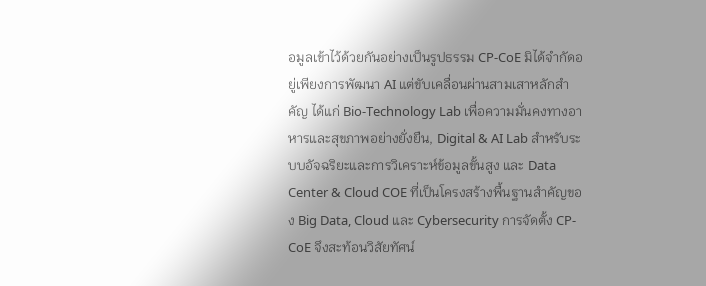อมูลเข้าไว้ด้วยกันอย่างเป็นรูปธรรม CP-CoE มิได้จำกัดอยู่เพียงการพัฒนา AI แต่ขับเคลื่อนผ่านสามเสาหลักสำคัญ ได้แก่ Bio-Technology Lab เพื่อความมั่นคงทางอาหารและสุขภาพอย่างยั่งยืน, Digital & AI Lab สำหรับระบบอัจฉริยะและการวิเคราะห์ข้อมูลขั้นสูง และ Data Center & Cloud COE ที่เป็นโครงสร้างพื้นฐานสำคัญของ Big Data, Cloud และ Cybersecurity การจัดตั้ง CP-CoE จึงสะท้อนวิสัยทัศน์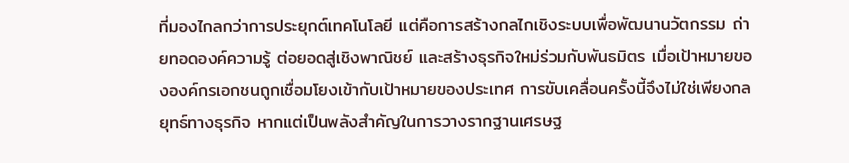ที่มองไกลกว่าการประยุกต์เทคโนโลยี แต่คือการสร้างกลไกเชิงระบบเพื่อพัฒนานวัตกรรม ถ่ายทอดองค์ความรู้ ต่อยอดสู่เชิงพาณิชย์ และสร้างธุรกิจใหม่ร่วมกับพันธมิตร เมื่อเป้าหมายขององค์กรเอกชนถูกเชื่อมโยงเข้ากับเป้าหมายของประเทศ การขับเคลื่อนครั้งนี้จึงไม่ใช่เพียงกลยุทธ์ทางธุรกิจ หากแต่เป็นพลังสำคัญในการวางรากฐานเศรษฐ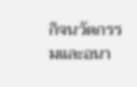กิจนวัตกรรมและอนา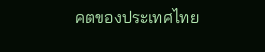คตของประเทศไทย